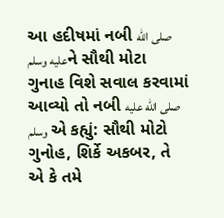આ હદીષમાં નબી صلى الله عليه وسلمને સૌથી મોટા ગુનાહ વિશે સવાલ કરવામાં આવ્યો તો નબી صلى الله عليه وسلم એ કહ્યું: સૌથી મોટો ગુનોહ, શિર્કે અકબર, તે એ કે તમે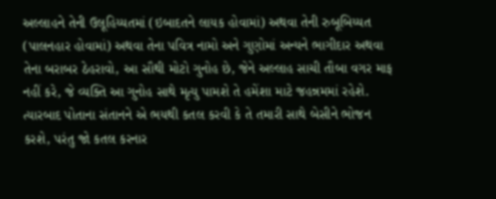અલ્લાહને તેની ઉલૂહિય્યતમાં (ઇબાદતને લાયક હોવામાં) અથવા તેની રુબૂબિય્યત (પાલનહાર હોવામાં) અથવા તેના પવિત્ર નામો અને ગુણોમાં અન્યને ભાગીદાર અથવા તેના બરાબર ઠેહરાવો, આ સૌથી મોટો ગુનોહ છે, જેને અલ્લાહ સાચી તૌબા વગર માફ નહીં કરે, જે વ્યક્તિ આ ગુનોહ સાથે મૃત્યુ પામશે તે હમેંશા માટે જહન્નમમાં રહેશે. ત્યારબાદ પોતાના સંતાનને એ ભયથી કતલ કરવી કે તે તમારી સાથે બેસીને ભોજન કરશે, પરંતુ જો કતલ કરનાર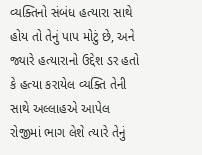વ્યક્તિનો સંબંધ હત્યારા સાથે હોય તો તેનું પાપ મોટું છે, અને જ્યારે હત્યારાનો ઉદ્દેશ ડર હતો કે હત્યા કરાયેલ વ્યક્તિ તેની સાથે અલ્લાહએ આપેલ રોજીમાં ભાગ લેશે ત્યારે તેનું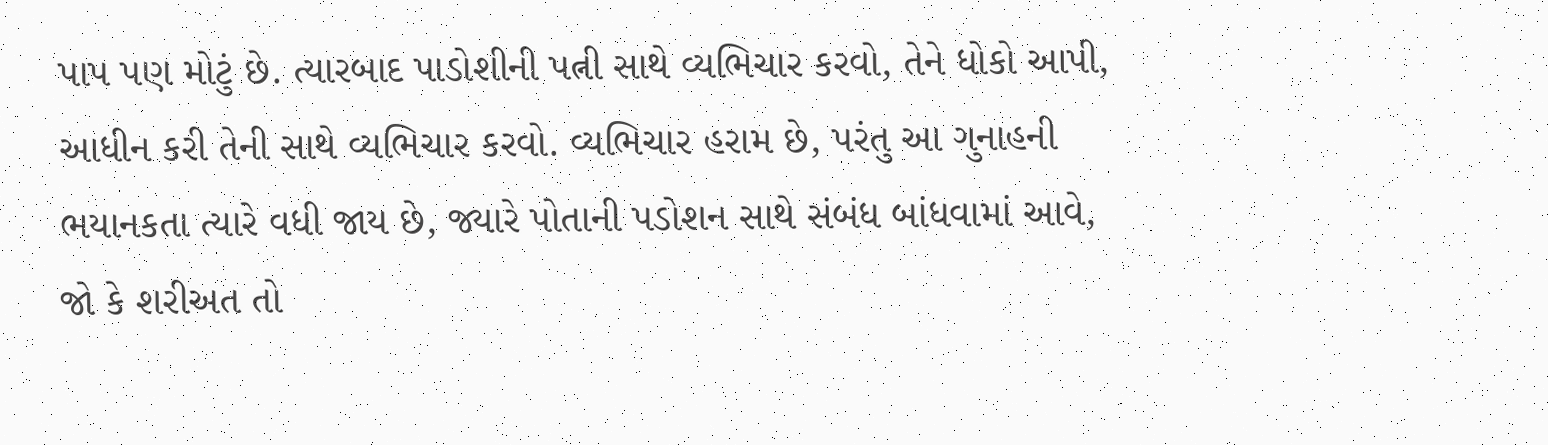પાપ પણ મોટું છે. ત્યારબાદ પાડોશીની પત્ની સાથે વ્યભિચાર કરવો, તેને ધોકો આપી, આધીન કરી તેની સાથે વ્યભિચાર કરવો. વ્યભિચાર હરામ છે, પરંતુ આ ગુનાહની ભયાનકતા ત્યારે વધી જાય છે, જ્યારે પોતાની પડોશન સાથે સંબંધ બાંધવામાં આવે, જો કે શરીઅત તો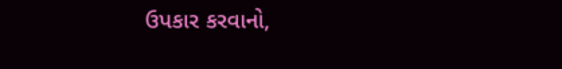ઉપકાર કરવાનો,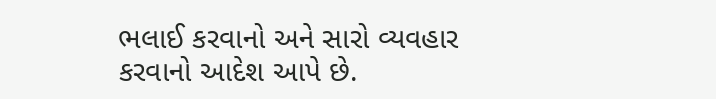ભલાઈ કરવાનો અને સારો વ્યવહાર કરવાનો આદેશ આપે છે.